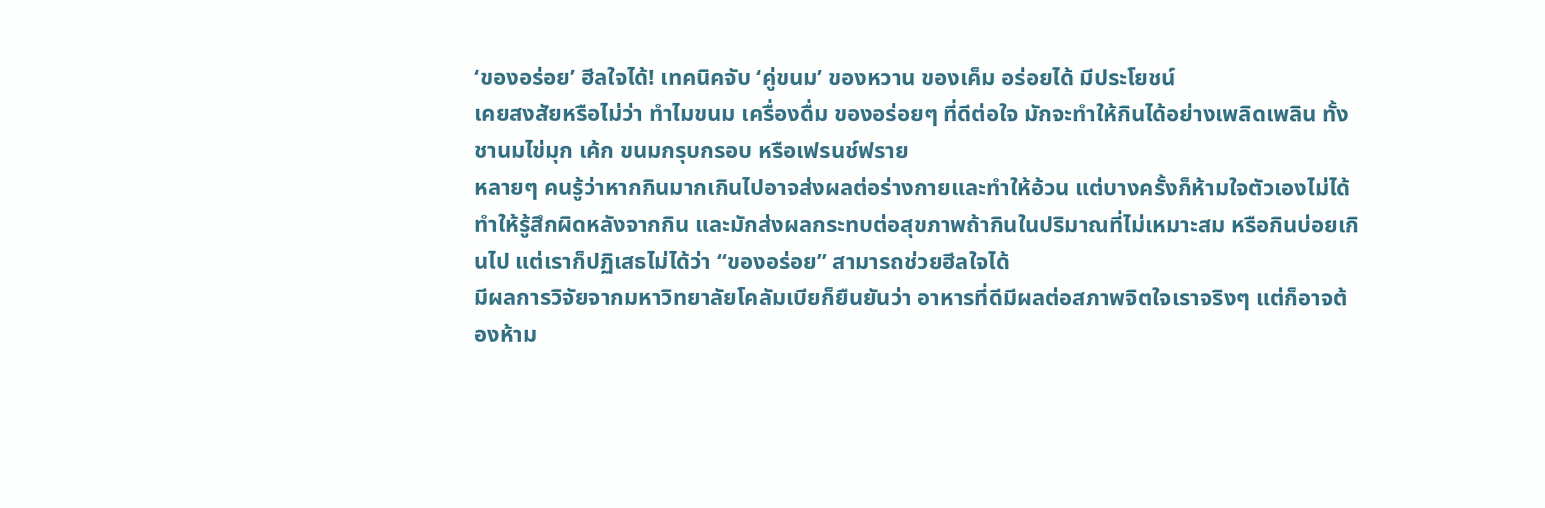‘ของอร่อย’ ฮีลใจได้! เทคนิคจับ ‘คู่ขนม’ ของหวาน ของเค็ม อร่อยได้ มีประโยชน์
เคยสงสัยหรือไม่ว่า ทำไมขนม เครื่องดื่ม ของอร่อยๆ ที่ดีต่อใจ มักจะทำให้กินได้อย่างเพลิดเพลิน ทั้งชานมไข่มุก เค้ก ขนมกรุบกรอบ หรือเฟรนช์ฟราย
หลายๆ คนรู้ว่าหากกินมากเกินไปอาจส่งผลต่อร่างกายและทำให้อ้วน แต่บางครั้งก็ห้ามใจตัวเองไม่ได้ ทำให้รู้สึกผิดหลังจากกิน และมักส่งผลกระทบต่อสุขภาพถ้ากินในปริมาณที่ไม่เหมาะสม หรือกินบ่อยเกินไป แต่เราก็ปฏิเสธไม่ได้ว่า “ของอร่อย” สามารถช่วยฮีลใจได้
มีผลการวิจัยจากมหาวิทยาลัยโคลัมเบียก็ยืนยันว่า อาหารที่ดีมีผลต่อสภาพจิตใจเราจริงๆ แต่ก็อาจต้องห้าม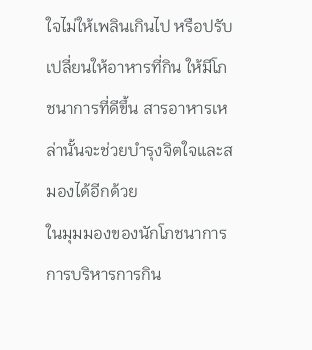ใจไม่ให้เพลินเกินไป หรือปรับเปลี่ยนให้อาหารที่กิน ให้มีโภชนาการที่ดีขึ้น สารอาหารเหล่านั้นจะช่วยบำรุงจิตใจและสมองได้อีกด้วย
ในมุมมองของนักโภชนาการ การบริหารการกิน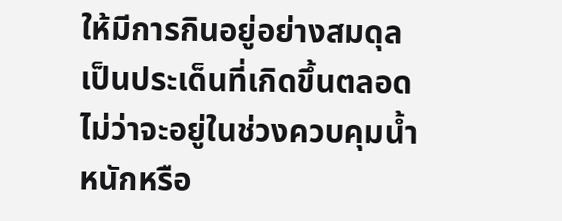ให้มีการกินอยู่อย่างสมดุล เป็นประเด็นที่เกิดขึ้นตลอด ไม่ว่าจะอยู่ในช่วงควบคุมน้ำหนักหรือ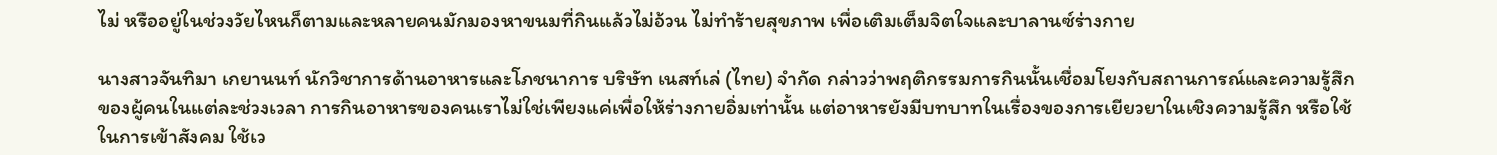ไม่ หรืออยู่ในช่วงวัยไหนก็ตามและหลายคนมักมองหาขนมที่กินแล้วไม่อ้วน ไม่ทำร้ายสุขภาพ เพื่อเติมเต็มจิตใจและบาลานซ์ร่างกาย

นางสาวจันทิมา เกยานนท์ นักวิชาการด้านอาหารและโภชนาการ บริษัท เนสท์เล่ (ไทย) จำกัด กล่าวว่าพฤติกรรมการกินนั้นเชื่อมโยงกับสถานการณ์และความรู้สึกของผู้คนในแต่ละช่วงเวลา การกินอาหารของคนเราไม่ใช่เพียงแค่เพื่อให้ร่างกายอิ่มเท่านั้น แต่อาหารยังมีบทบาทในเรื่องของการเยียวยาในเชิงความรู้สึก หรือใช้ในการเข้าสังคม ใช้เว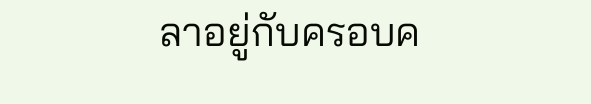ลาอยู่กับครอบค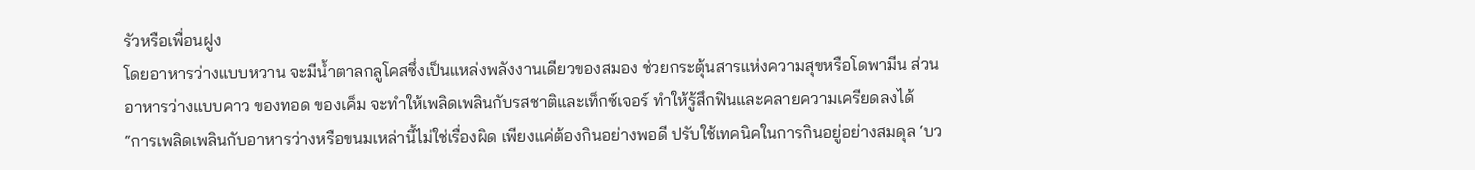รัวหรือเพื่อนฝูง
โดยอาหารว่างแบบหวาน จะมีน้ำตาลกลูโคสซึ่งเป็นแหล่งพลังงานเดียวของสมอง ช่วยกระตุ้นสารแห่งความสุขหรือโดพามีน ส่วนอาหารว่างแบบคาว ของทอด ของเค็ม จะทำให้เพลิดเพลินกับรสชาติและเท็กซ์เจอร์ ทำให้รู้สึกฟินและคลายความเครียดลงได้
“การเพลิดเพลินกับอาหารว่างหรือขนมเหล่านี้ไม่ใช่เรื่องผิด เพียงแค่ต้องกินอย่างพอดี ปรับใช้เทคนิคในการกินอยู่อย่างสมดุล ‘บว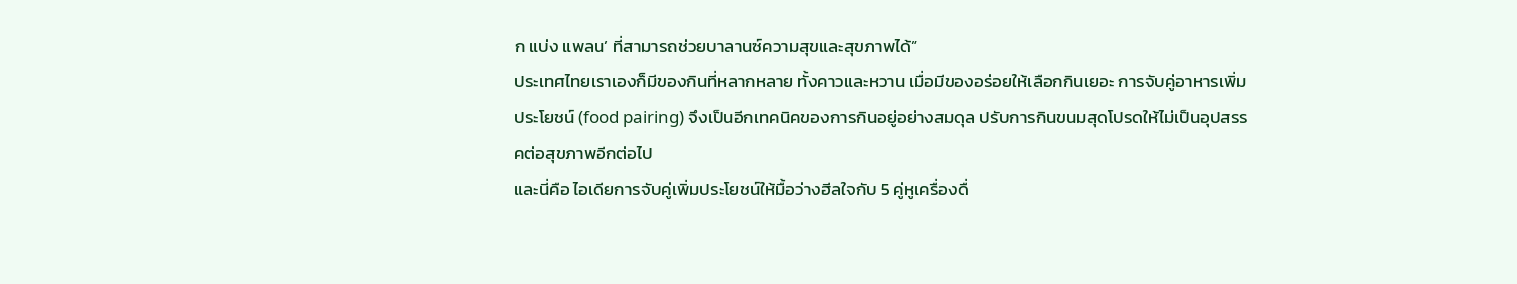ก แบ่ง แพลน’ ที่สามารถช่วยบาลานซ์ความสุขและสุขภาพได้”
ประเทศไทยเราเองก็มีของกินที่หลากหลาย ทั้งคาวและหวาน เมื่อมีของอร่อยให้เลือกกินเยอะ การจับคู่อาหารเพิ่มประโยชน์ (food pairing) จึงเป็นอีกเทคนิคของการกินอยู่อย่างสมดุล ปรับการกินขนมสุดโปรดให้ไม่เป็นอุปสรรคต่อสุขภาพอีกต่อไป
และนี่คือ ไอเดียการจับคู่เพิ่มประโยชน์ให้มื้อว่างฮีลใจกับ 5 คู่หูเครื่องดื่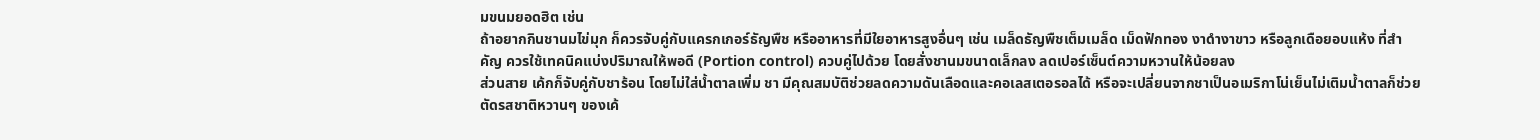มขนมยอดฮิต เช่น
ถ้าอยากกินชานมไข่มุก ก็ควรจับคู่กับแครกเกอร์ธัญพืช หรืออาหารที่มีใยอาหารสูงอื่นๆ เช่น เมล็ดธัญพืชเต็มเมล็ด เม็ดฟักทอง งาดำงาขาว หรือลูกเดือยอบแห้ง ที่สำคัญ ควรใช้เทคนิคแบ่งปริมาณให้พอดี (Portion control) ควบคู่ไปด้วย โดยสั่งชานมขนาดเล็กลง ลดเปอร์เซ็นต์ความหวานให้น้อยลง
ส่วนสาย เค้กก็จับคู่กับชาร้อน โดยไม่ใส่น้ำตาลเพิ่ม ชา มีคุณสมบัติช่วยลดความดันเลือดและคอเลสเตอรอลได้ หรือจะเปลี่ยนจากชาเป็นอเมริกาโน่เย็นไม่เติมน้ำตาลก็ช่วยตัดรสชาติหวานๆ ของเค้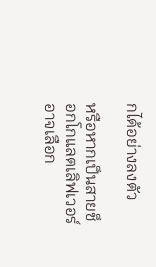กได้อย่างลงตัว

หรือหากเป็นสายช็อกโกแลตเลิฟเวอร์ อาจเลือก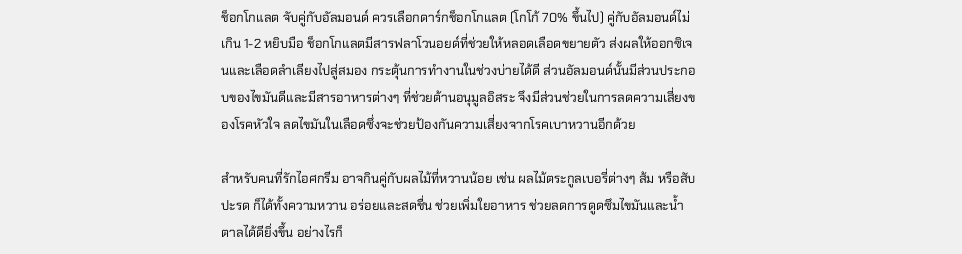ช็อกโกแลต จับคู่กับอัลมอนด์ ควรเลือกดาร์กช็อกโกแลต (โกโก้ 70% ขึ้นไป) คู่กับอัลมอนด์ไม่เกิน 1-2 หยิบมือ ช็อกโกแลตมีสารฟลาโวนอยด์ที่ช่วยให้หลอดเลือดขยายตัว ส่งผลให้ออกซิเจนและเลือดลำเลียงไปสู่สมอง กระตุ้นการทำงานในช่วงบ่ายได้ดี ส่วนอัลมอนด์นั้นมีส่วนประกอบของไขมันดีและมีสารอาหารต่างๆ ที่ช่วยต้านอนุมูลอิสระ จึงมีส่วนช่วยในการลดความเสี่ยงของโรคหัวใจ ลดไขมันในเลือดซึ่งจะช่วยป้องกันความเสี่ยงจากโรคเบาหวานอีกด้วย

สำหรับคนที่รักไอศกรีม อาจกินคู่กับผลไม้ที่หวานน้อย เช่น ผลไม้ตระกูลเบอรี่ต่างๆ ส้ม หรือสับปะรด ก็ได้ทั้งความหวาน อร่อยและสดชื่น ช่วยเพิ่มใยอาหาร ช่วยลดการดูดซึมไขมันและน้ำตาลได้ดียิ่งขึ้น อย่างไรก็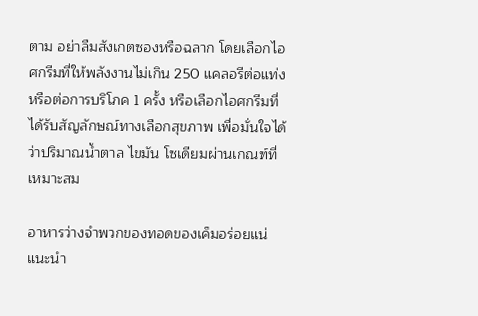ตาม อย่าลืมสังเกตซองหรือฉลาก โดยเลือกไอศกรีมที่ให้พลังงานไม่เกิน 250 แคลอรีต่อแท่ง หรือต่อการบริโภค 1 ครั้ง หรือเลือกไอศกรีมที่ได้รับสัญลักษณ์ทางเลือกสุขภาพ เพื่อมั่นใจได้ว่าปริมาณน้ำตาล ไขมัน โซเดียมผ่านเกณฑ์ที่เหมาะสม

อาหารว่างจำพวกของทอดของเค็มอร่อยแน่ แนะนำ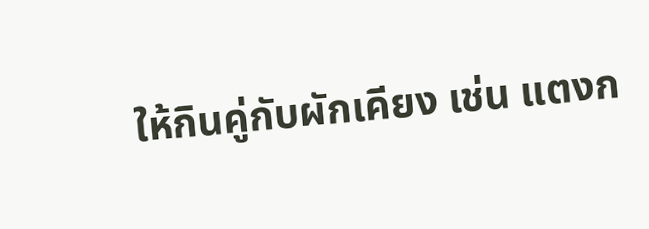ให้กินคู่กับผักเคียง เช่น แตงก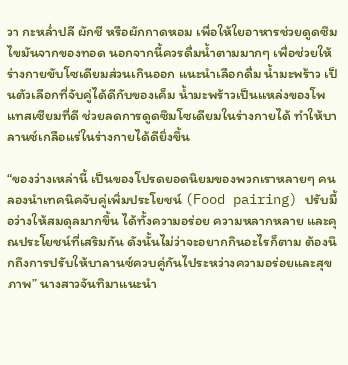วา กะหล่ำปลี ผักชี หรือผักกาดหอม เพื่อให้ใยอาหารช่วยดูดซึมไขมันจากของทอด นอกจากนี้ควรดื่มน้ำตามมากๆ เพื่อช่วยให้ร่างกายขับโซเดียมส่วนเกินออก แนะนำเลือกดื่ม น้ำมะพร้าว เป็นตัวเลือกที่จับคู่ได้ดีกับของเค็ม น้ำมะพร้าวเป็นแหล่งของโพแทสเซียมที่ดี ช่วยลดการดูดซึมโซเดียมในร่างกายได้ ทำให้บาลานซ์เกลือแร่ในร่างกายได้ดียิ่งขึ้น

“ของว่างเหล่านี้ เป็นของโปรดยอดนิยมของพวกเราหลายๆ คน ลองนำเทคนิคจับคู่เพิ่มประโยชน์ (Food pairing) ปรับมื้อว่างให้สมดุลมากขึ้น ได้ทั้งความอร่อย ความหลากหลาย และคุณประโยชน์ที่เสริมกัน ดังนั้นไม่ว่าจะอยากกินอะไรก็ตาม ต้องนึกถึงการปรับให้บาลานซ์ควบคู่กันไประหว่างความอร่อยและสุขภาพ” นางสาวจันทิมาแนะนำ